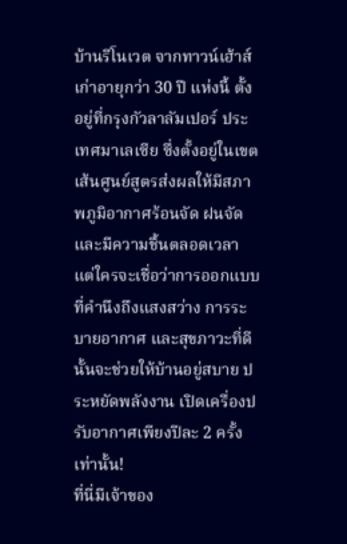บ้านรีโนเวต จากทาวน์เฮ้าส์เก่าอายุกว่า 30 ปี แห่งนี้ ตั้งอยู่ที่กรุงกัวลาลัมเปอร์ ประเทศมาเลเซีย ซึ่งตั้งอยู่ในเขตเส้นศูนย์สูตรส่งผลให้มีสภาพภูมิอากาศร้อนจัด ฝนจัด และมีความชื้นตลอดเวลา แต่ใครจะเชื่อว่าการออกแบบที่คำนึงถึงแสงสว่าง การระบายอากาศ และสุขภาวะที่ดีนั้นจะช่วยให้บ้านอยู่สบาย ประหยัดพลังงาน เปิดเครื่องปรับอากาศเพียงปีละ 2 ครั้ง เท่านั้น!
ที่นี่มีเจ้าของ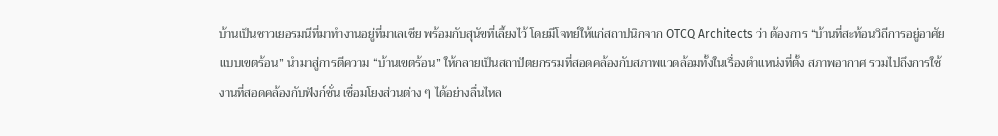บ้านเป็นชาวเยอรมนีที่มาทำงานอยู่ที่มาเลเซีย พร้อมกับสุนัขที่เลี้ยงไว้ โดยมีโจทย์ให้แก่สถาปนิกจาก OTCQ Architects ว่า ต้องการ “บ้านที่สะท้อนวิถีการอยู่อาศัยแบบเขตร้อน” นำมาสู่การตีความ “บ้านเขตร้อน” ให้กลายเป็นสถาปัตยกรรมที่สอดคล้องกับสภาพแวดล้อมทั้งในเรื่องตำแหน่งที่ตั้ง สภาพอากาศ รวมไปถึงการใช้งานที่สอดคล้องกับฟังก์ชั่น เชื่อมโยงส่วนต่าง ๆ ได้อย่างลื่นไหล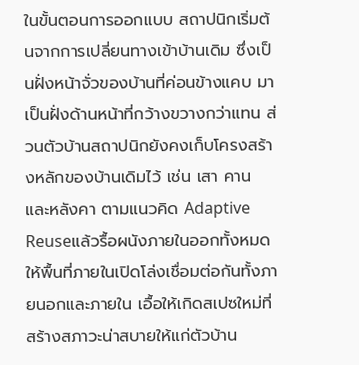ในขั้นตอนการออกแบบ สถาปนิกเริ่มต้นจากการเปลี่ยนทางเข้าบ้านเดิม ซึ่งเป็นฝั่งหน้าจั่วของบ้านที่ค่อนข้างแคบ มาเป็นฝั่งด้านหน้าที่กว้างขวางกว่าแทน ส่วนตัวบ้านสถาปนิกยังคงเก็บโครงสร้างหลักของบ้านเดิมไว้ เช่น เสา คาน และหลังคา ตามแนวคิด Adaptive Reuseแล้วรื้อผนังภายในออกทั้งหมดให้พื้นที่ภายในเปิดโล่งเชื่อมต่อกันทั้งภายนอกและภายใน เอื้อให้เกิดสเปซใหม่ที่สร้างสภาวะน่าสบายให้แก่ตัวบ้าน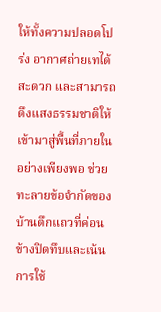ให้ทั้งความปลอดโปร่ง อากาศถ่ายเทได้สะดวก และสามารถดึงแสงธรรมชาติให้เข้ามาสู่พื้นที่ภายในอย่างเพียงพอ ช่วยทะลายข้อจำกัดของบ้านตึกแถวที่ค่อนข้างปิดทึบและเน้นการใช้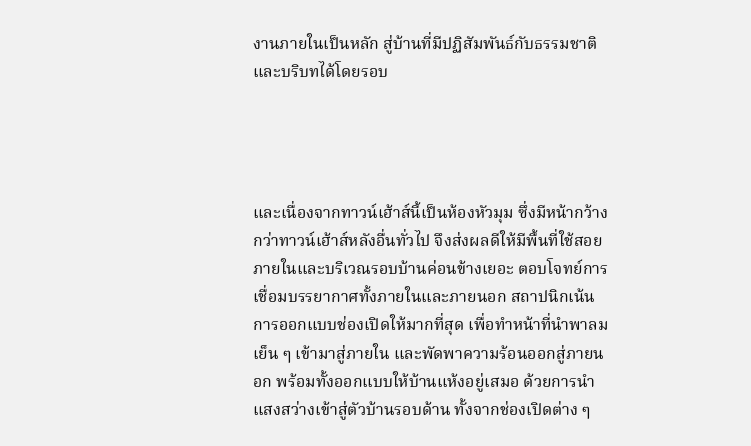งานภายในเป็นหลัก สู่บ้านที่มีปฏิสัมพันธ์กับธรรมชาติและบริบทได้โดยรอบ




และเนื่องจากทาวน์เฮ้าส์นี้เป็นห้องหัวมุม ซึ่งมีหน้ากว้างกว่าทาวน์เฮ้าส์หลังอื่นทั่วไป จึงส่งผลดีให้มีพื้นที่ใช้สอยภายในและบริเวณรอบบ้านค่อนข้างเยอะ ตอบโจทย์การเชื่อมบรรยากาศทั้งภายในและภายนอก สถาปนิกเน้นการออกแบบช่องเปิดให้มากที่สุด เพื่อทำหน้าที่นำพาลมเย็น ๆ เข้ามาสู่ภายใน และพัดพาความร้อนออกสู่ภายนอก พร้อมทั้งออกแบบให้บ้านแห้งอยู่เสมอ ด้วยการนำแสงสว่างเข้าสู่ตัวบ้านรอบด้าน ทั้งจากช่องเปิดต่าง ๆ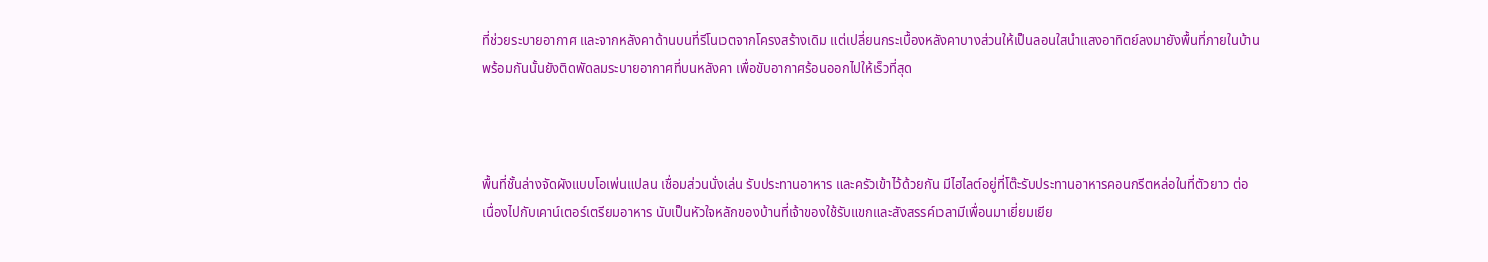ที่ช่วยระบายอากาศ และจากหลังคาด้านบนที่รีโนเวตจากโครงสร้างเดิม แต่เปลี่ยนกระเบื้องหลังคาบางส่วนให้เป็นลอนใสนำแสงอาทิตย์ลงมายังพื้นที่ภายในบ้าน พร้อมกันนั้นยังติดพัดลมระบายอากาศที่บนหลังคา เพื่อขับอากาศร้อนออกไปให้เร็วที่สุด



พื้นที่ชั้นล่างจัดผังแบบโอเพ่นแปลน เชื่อมส่วนนั่งเล่น รับประทานอาหาร และครัวเข้าไว้ด้วยกัน มีไฮไลต์อยู่ที่โต๊ะรับประทานอาหารคอนกรีตหล่อในที่ตัวยาว ต่อเนื่องไปกับเคาน์เตอร์เตรียมอาหาร นับเป็นหัวใจหลักของบ้านที่เจ้าของใช้รับแขกและสังสรรค์เวลามีเพื่อนมาเยี่ยมเยีย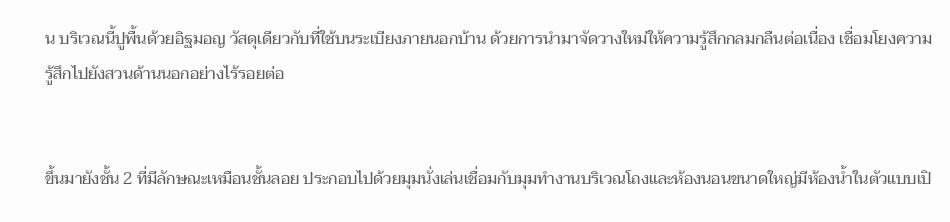น บริเวณนี้ปูพื้นด้วยอิฐมอญ วัสดุเดียวกับที่ใช้บนระเบียงภายนอกบ้าน ด้วยการนำมาจัดวางใหม่ให้ความรู้สึกกลมกลืนต่อเนื่อง เชื่อมโยงความรู้สึกไปยังสวนด้านนอกอย่างไร้รอยต่อ


ขึ้นมายังชั้น 2 ที่มีลักษณะเหมือนชั้นลอย ประกอบไปด้วยมุมนั่งเล่นเชื่อมกับมุมทำงานบริเวณโถงและห้องนอนขนาดใหญ่มีห้องน้ำในตัวแบบเปิ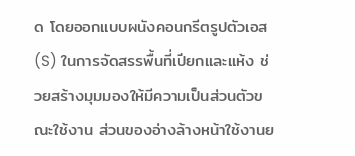ด โดยออกแบบผนังคอนกรีตรูปตัวเอส (S) ในการจัดสรรพื้นที่เปียกและแห้ง ช่วยสร้างมุมมองให้มีความเป็นส่วนตัวขณะใช้งาน ส่วนของอ่างล้างหน้าใช้งานย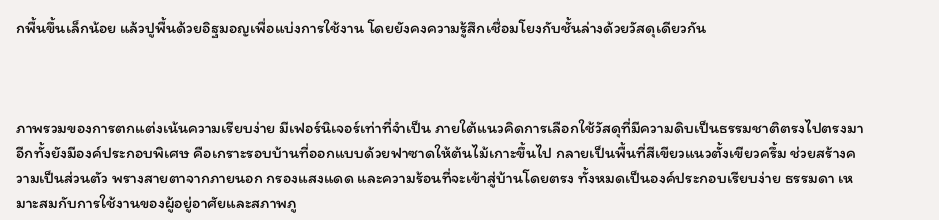กพื้นขึ้นเล็กน้อย แล้วปูพื้นด้วยอิฐมอญเพื่อแบ่งการใช้งาน โดยยังคงความรู้สึกเชื่อมโยงกับชั้นล่างด้วยวัสดุเดียวกัน



ภาพรวมของการตกแต่งเน้นความเรียบง่าย มีเฟอร์นิเจอร์เท่าที่จำเป็น ภายใต้แนวคิดการเลือกใช้วัสดุที่มีความดิบเป็นธรรมชาติตรงไปตรงมา อีกทั้งยังมีองค์ประกอบพิเศษ คือเกราะรอบบ้านที่ออกแบบด้วยฟาซาดให้ต้นไม้เกาะขึ้นไป กลายเป็นพื้นที่สีเขียวแนวตั้งเขียวครึ้ม ช่วยสร้างความเป็นส่วนตัว พรางสายตาจากภายนอก กรองแสงแดด และความร้อนที่จะเข้าสู่บ้านโดยตรง ทั้งหมดเป็นองค์ประกอบเรียบง่าย ธรรมดา เหมาะสมกับการใช้งานของผู้อยู่อาศัยและสภาพภู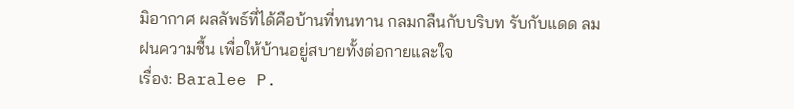มิอากาศ ผลลัพธ์ที่ได้คือบ้านที่ทนทาน กลมกลืนกับบริบท รับกับแดด ลม ฝนความชื้น เพื่อให้บ้านอยู่สบายทั้งต่อกายและใจ
เรื่อง: Baralee P.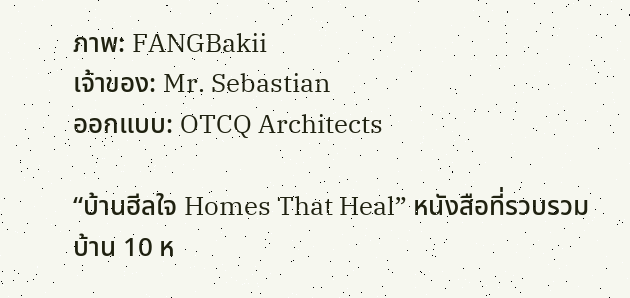ภาพ: FANGBakii
เจ้าของ: Mr. Sebastian
ออกแบบ: OTCQ Architects

“บ้านฮีลใจ Homes That Heal” หนังสือที่รวบรวมบ้าน 10 ห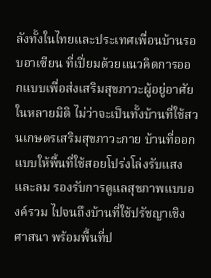ลังทั้งในไทยและประเทศเพื่อนบ้านรอบอาเซียน ที่เปี่ยมด้วยแนวคิดการออกแบบเพื่อส่งเสริมสุขภาวะผู้อยู่อาศัยในหลายมิติ ไม่ว่าจะเป็นทั้งบ้านที่ใช้สวนเกษตรเสริมสุขภาวะกาย บ้านที่ออกแบบให้พื้นที่ใช้สอยโปร่งโล่งรับแสงและลม รองรับการดูแลสุขภาพแบบองค์รวม ไปจนถึงบ้านที่ใช้ปรัชญาเชิงศาสนา พร้อมพื้นที่ป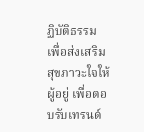ฏิบัติธรรม เพื่อส่งเสริมสุขภาวะใจให้ผู้อยู่ เพื่อตอบรับเทรนด์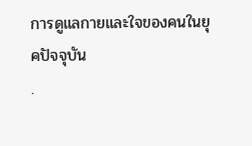การดูแลกายและใจของคนในยุคปัจจุบัน
.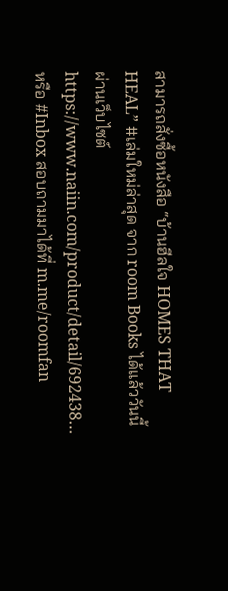สามารถสั่งซื้อหนังสือ “บ้านฮีลใจ HOMES THAT HEAL” #เล่มใหม่ล่าสุด จาก room Books ได้แล้ววันนี้ ผ่านเว็บไซต์
https://www.naiin.com/product/detail/692438…
หรือ #Inbox สอบถามมาได้ที่ m.me/roomfan